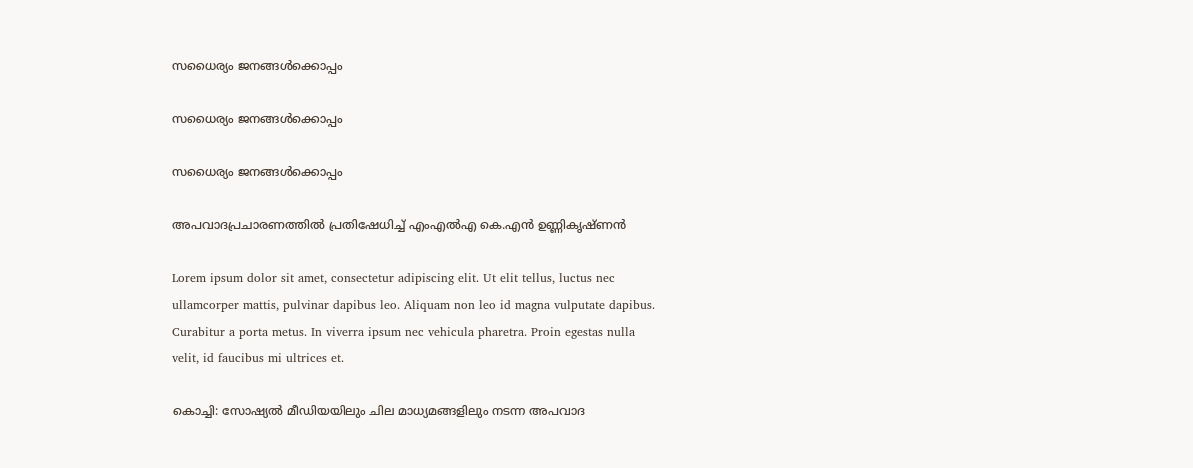സധൈര്യം ജനങ്ങൾക്കൊപ്പം

സധൈര്യം ജനങ്ങൾക്കൊപ്പം

സധൈര്യം ജനങ്ങൾക്കൊപ്പം

അപവാദപ്രചാരണത്തിൽ പ്രതിഷേധിച്ച് എംഎൽഎ കെ.എൻ ഉണ്ണികൃഷ്ണന്‍

Lorem ipsum dolor sit amet, consectetur adipiscing elit. Ut elit tellus, luctus nec ullamcorper mattis, pulvinar dapibus leo. Aliquam non leo id magna vulputate dapibus. Curabitur a porta metus. In viverra ipsum nec vehicula pharetra. Proin egestas nulla velit, id faucibus mi ultrices et.

കൊച്ചി: സോഷ്യൽ മീഡിയയിലും ചില മാധ്യമങ്ങളിലും നടന്ന അപവാദ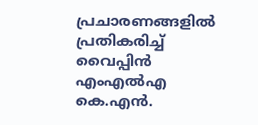പ്രചാരണങ്ങളിൽ പ്രതികരിച്ച് വൈപ്പിൻ എംഎൽഎ കെ.എൻ.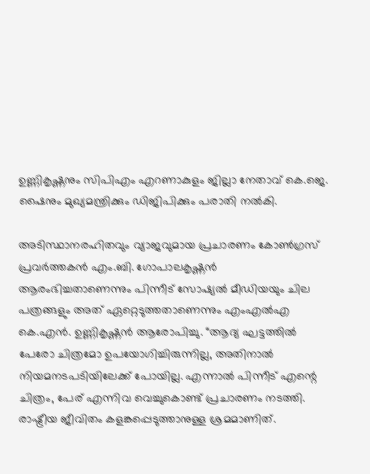ഉണ്ണികൃഷ്ണനും സിപിഎം എറണാകുളം ജില്ലാ നേതാവ് കെ.ജെ. ഷൈനും മുഖ്യമന്ത്രിക്കും ഡിജിപിക്കും പരാതി നൽകി.

അടിസ്ഥാനരഹിതവും വ്യാജവുമായ പ്രചാരണം കോൺഗ്രസ് പ്രവർത്തകൻ എം.ബി. ഗോപാലകൃഷ്ണൻ ആരംഭിച്ചതാണെന്നും പിന്നീട് സോഷ്യൽ മീഡിയയും ചില പത്രങ്ങളും അത് ഏറ്റെടുത്തതാണെന്നും എംഎൽഎ കെ.എൻ. ഉണ്ണികൃഷ്ണൻ ആരോപിച്ചു. “ആദ്യ ഘട്ടത്തിൽ പേരോ ചിത്രമോ ഉപയോഗിച്ചിരുന്നില്ല, അതിനാൽ നിയമനടപടിയിലേക്ക് പോയില്ല. എന്നാൽ പിന്നീട് എന്റെ ചിത്രം, പേര് എന്നിവ വെച്ചുകൊണ്ട് പ്രചാരണം നടത്തി. രാഷ്ട്രീയ ജീവിതം കളങ്കപ്പെടുത്താനുള്ള ശ്രമമാണിത്.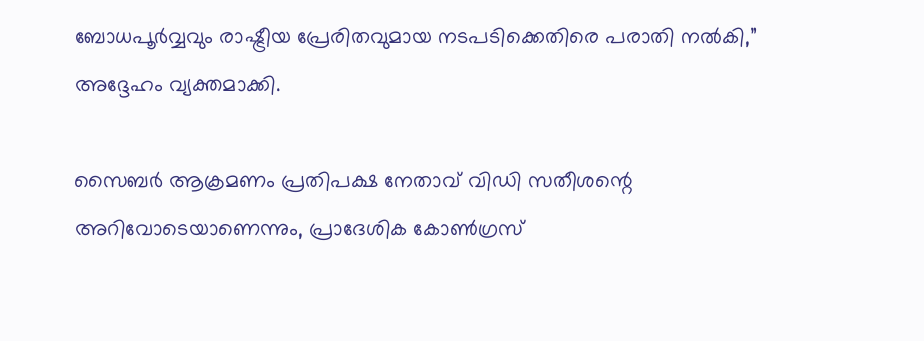ബോധപൂർവ്വവും രാഷ്ട്രീയ പ്രേരിതവുമായ നടപടിക്കെതിരെ പരാതി നൽകി,” അദ്ദേഹം വ്യക്തമാക്കി.

സൈബർ ആക്രമണം പ്രതിപക്ഷ നേതാവ് വിഡി സതീശന്റെ അറിവോടെയാണെന്നും, പ്രാദേശിക കോൺഗ്രസ്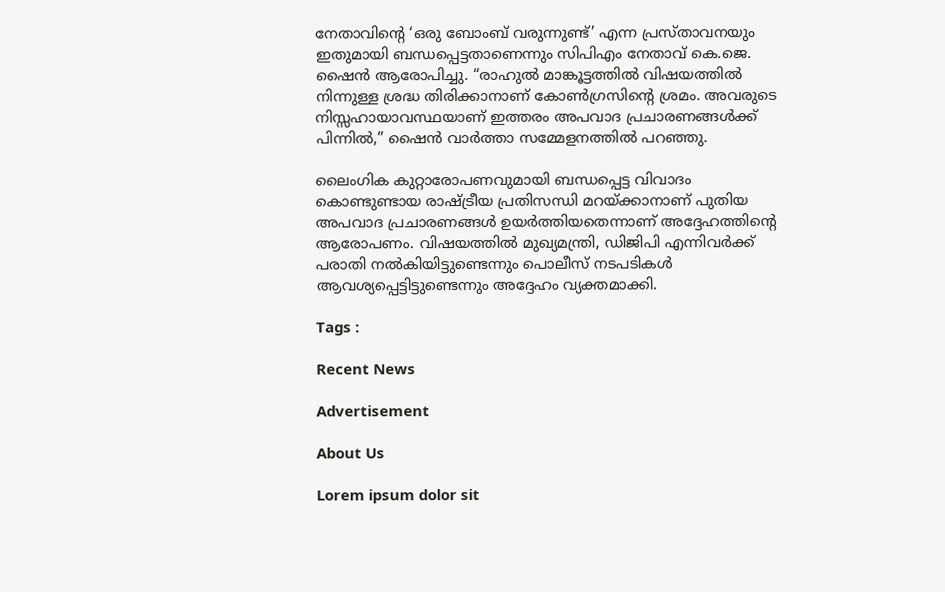നേതാവിന്റെ ‘ഒരു ബോംബ് വരുന്നുണ്ട്’ എന്ന പ്രസ്താവനയും ഇതുമായി ബന്ധപ്പെട്ടതാണെന്നും സിപിഎം നേതാവ് കെ.ജെ. ഷൈൻ ആരോപിച്ചു. “രാഹുൽ മാങ്കൂട്ടത്തിൽ വിഷയത്തിൽ നിന്നുള്ള ശ്രദ്ധ തിരിക്കാനാണ് കോൺഗ്രസിന്റെ ശ്രമം. അവരുടെ നിസ്സഹായാവസ്ഥയാണ് ഇത്തരം അപവാദ പ്രചാരണങ്ങൾക്ക് പിന്നിൽ,” ഷൈൻ വാർത്താ സമ്മേളനത്തിൽ പറഞ്ഞു.

ലൈംഗിക കുറ്റാരോപണവുമായി ബന്ധപ്പെട്ട വിവാദം കൊണ്ടുണ്ടായ രാഷ്ട്രീയ പ്രതിസന്ധി മറയ്ക്കാനാണ് പുതിയ അപവാദ പ്രചാരണങ്ങൾ ഉയർത്തിയതെന്നാണ് അദ്ദേഹത്തിന്റെ ആരോപണം. വിഷയത്തിൽ മുഖ്യമന്ത്രി, ഡിജിപി എന്നിവർക്ക് പരാതി നൽകിയിട്ടുണ്ടെന്നും പൊലീസ് നടപടികൾ ആവശ്യപ്പെട്ടിട്ടുണ്ടെന്നും അദ്ദേഹം വ്യക്തമാക്കി.

Tags :

Recent News

Advertisement

About Us

Lorem ipsum dolor sit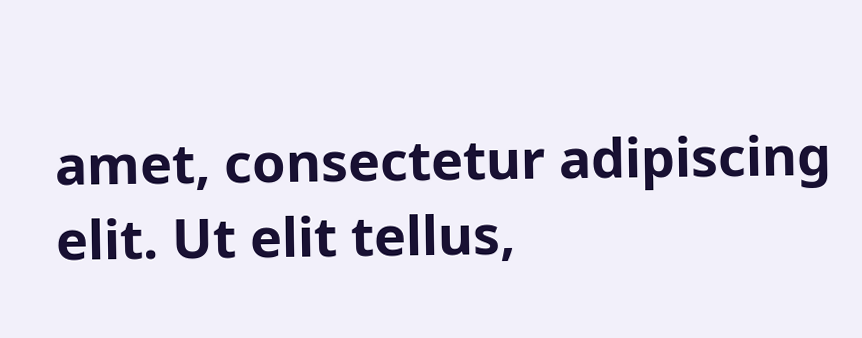amet, consectetur adipiscing elit. Ut elit tellus,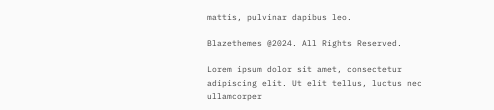mattis, pulvinar dapibus leo.

Blazethemes @2024. All Rights Reserved.

Lorem ipsum dolor sit amet, consectetur adipiscing elit. Ut elit tellus, luctus nec ullamcorper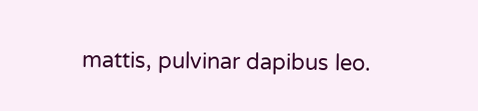mattis, pulvinar dapibus leo.